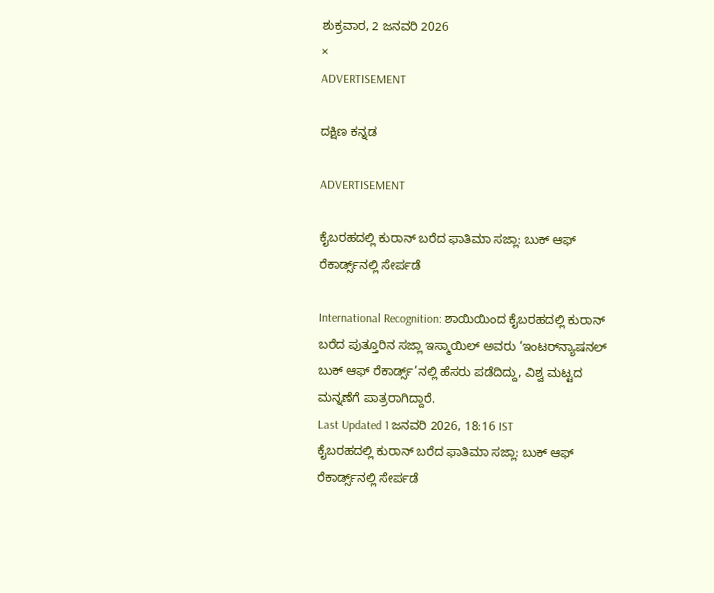ಶುಕ್ರವಾರ, 2 ಜನವರಿ 2026
×
ADVERTISEMENT

ದಕ್ಷಿಣ ಕನ್ನಡ

ADVERTISEMENT

ಕೈಬರಹದಲ್ಲಿ ಕುರಾನ್ ಬರೆದ ಫಾತಿಮಾ ಸಜ್ಲಾ: ಬುಕ್ ಆಫ್ ರೆಕಾರ್ಡ್ಸ್‌ನಲ್ಲಿ ಸೇರ್ಪಡೆ

International Recognition: ಶಾಯಿಯಿಂದ ಕೈಬರಹದಲ್ಲಿ ಕುರಾನ್ ಬರೆದ ಪುತ್ತೂರಿನ ಸಜ್ಲಾ ಇಸ್ಮಾಯಿಲ್ ಅವರು ‘ಇಂಟರ್‌ನ್ಯಾಷನಲ್ ಬುಕ್ ಆಫ್ ರೆಕಾರ್ಡ್ಸ್’ನಲ್ಲಿ ಹೆಸರು ಪಡೆದಿದ್ದು, ವಿಶ್ವ ಮಟ್ಟದ ಮನ್ನಣೆಗೆ ಪಾತ್ರರಾಗಿದ್ದಾರೆ.
Last Updated 1 ಜನವರಿ 2026, 18:16 IST
ಕೈಬರಹದಲ್ಲಿ ಕುರಾನ್ ಬರೆದ ಫಾತಿಮಾ ಸಜ್ಲಾ: ಬುಕ್ ಆಫ್ ರೆಕಾರ್ಡ್ಸ್‌ನಲ್ಲಿ ಸೇರ್ಪಡೆ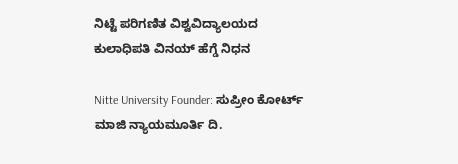ನಿಟ್ಟೆ ಪರಿಗಣಿತ ವಿಶ್ವವಿದ್ಯಾಲಯದ ಕುಲಾಧಿಪತಿ ವಿನಯ್ ಹೆಗ್ಡೆ ನಿಧನ

Nitte University Founder: ಸುಪ್ರೀಂ ಕೋರ್ಟ್ ಮಾಜಿ ನ್ಯಾಯಮೂರ್ತಿ ದಿ.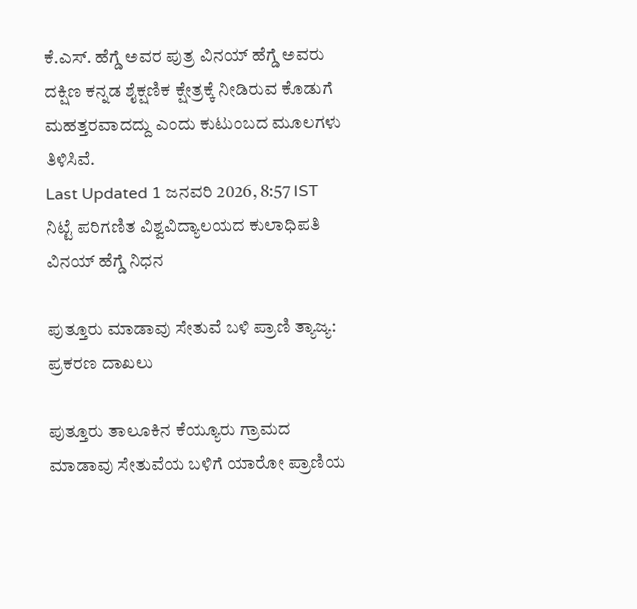ಕೆ.ಎಸ್. ಹೆಗ್ಡೆ ಅವರ ಪುತ್ರ ವಿನಯ್ ಹೆಗ್ಡೆ ಅವರು ದಕ್ಷಿಣ ಕನ್ನಡ ಶೈಕ್ಷಣಿಕ ಕ್ಷೇತ್ರಕ್ಕೆ ನೀಡಿರುವ ಕೊಡುಗೆ ಮಹತ್ತರವಾದದ್ದು ಎಂದು ಕುಟುಂಬದ ಮೂಲಗಳು ತಿಳಿಸಿವೆ.
Last Updated 1 ಜನವರಿ 2026, 8:57 IST
ನಿಟ್ಟೆ ಪರಿಗಣಿತ ವಿಶ್ವವಿದ್ಯಾಲಯದ ಕುಲಾಧಿಪತಿ ವಿನಯ್ ಹೆಗ್ಡೆ ನಿಧನ

ಪುತ್ತೂರು ಮಾಡಾವು ಸೇತುವೆ ಬಳಿ ಪ್ರಾಣಿ ತ್ಯಾಜ್ಯ: ಪ್ರಕರಣ ದಾಖಲು

ಪುತ್ತೂರು ತಾಲೂಕಿನ ಕೆಯ್ಯೂರು ಗ್ರಾಮದ ಮಾಡಾವು ಸೇತುವೆಯ ಬಳಿಗೆ ಯಾರೋ ಪ್ರಾಣಿಯ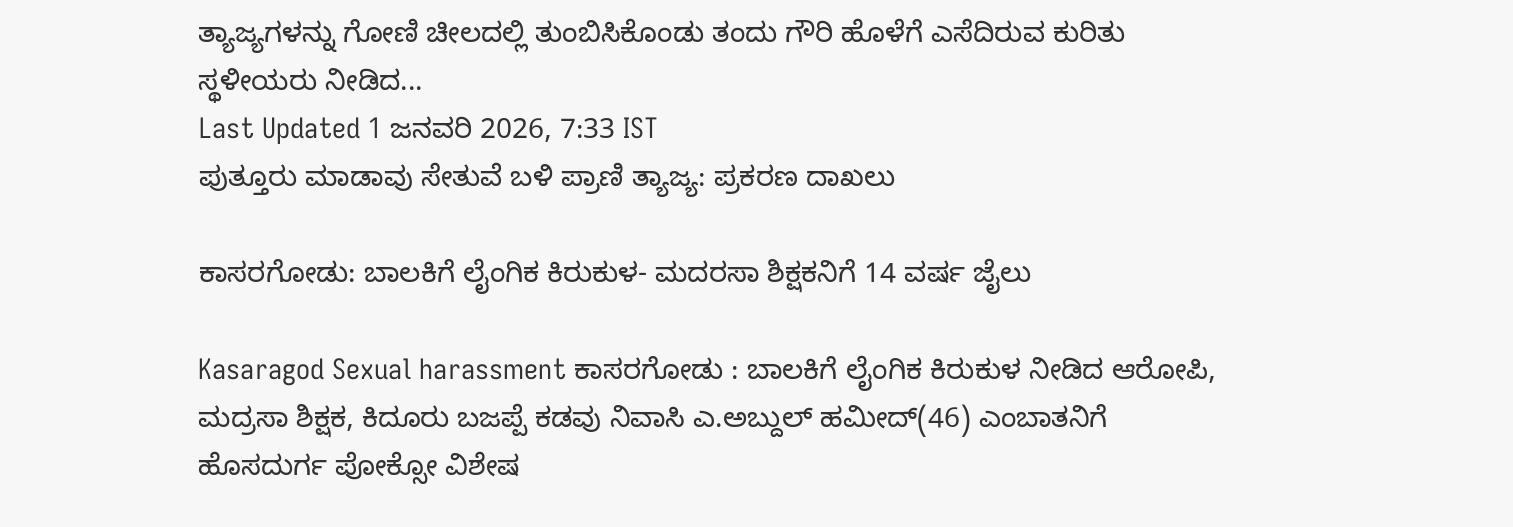ತ್ಯಾಜ್ಯಗಳನ್ನು ಗೋಣಿ ಚೀಲದಲ್ಲಿ ತುಂಬಿಸಿಕೊಂಡು ತಂದು ಗೌರಿ ಹೊಳೆಗೆ ಎಸೆದಿರುವ ಕುರಿತು ಸ್ಥಳೀಯರು ನೀಡಿದ...
Last Updated 1 ಜನವರಿ 2026, 7:33 IST
ಪುತ್ತೂರು ಮಾಡಾವು ಸೇತುವೆ ಬಳಿ ಪ್ರಾಣಿ ತ್ಯಾಜ್ಯ: ಪ್ರಕರಣ ದಾಖಲು

ಕಾಸರಗೋಡು: ಬಾಲಕಿಗೆ ಲೈಂಗಿಕ ಕಿರುಕುಳ- ಮದರಸಾ ಶಿಕ್ಷಕನಿಗೆ 14 ವರ್ಷ ಜೈಲು

Kasaragod Sexual harassment ಕಾಸರಗೋಡು : ಬಾಲಕಿಗೆ ಲೈಂಗಿಕ ಕಿರುಕುಳ ನೀಡಿದ ಆರೋಪಿ, ಮದ್ರಸಾ ಶಿಕ್ಷಕ, ಕಿದೂರು ಬಜಪ್ಪೆ ಕಡವು ನಿವಾಸಿ ಎ.ಅಬ್ದುಲ್ ಹಮೀದ್(46) ಎಂಬಾತನಿಗೆ ಹೊಸದುರ್ಗ ಪೋಕ್ಸೋ ವಿಶೇಷ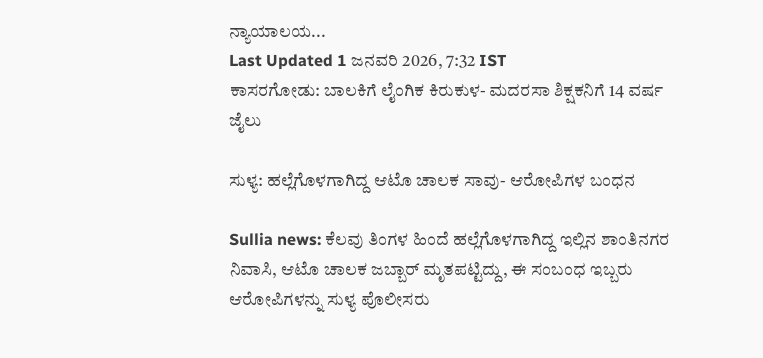ನ್ಯಾಯಾಲಯ...
Last Updated 1 ಜನವರಿ 2026, 7:32 IST
ಕಾಸರಗೋಡು: ಬಾಲಕಿಗೆ ಲೈಂಗಿಕ ಕಿರುಕುಳ- ಮದರಸಾ ಶಿಕ್ಷಕನಿಗೆ 14 ವರ್ಷ ಜೈಲು

ಸುಳ್ಯ: ಹಲ್ಲೆಗೊಳಗಾಗಿದ್ದ ಆಟೊ ಚಾಲಕ ಸಾವು- ಆರೋಪಿಗಳ ಬಂಧನ

Sullia news: ಕೆಲವು ತಿಂಗಳ ಹಿಂದೆ ಹಲ್ಲೆಗೊಳಗಾಗಿದ್ದ ಇಲ್ಲಿನ ಶಾಂತಿನಗರ ನಿವಾಸಿ, ಆಟೊ ಚಾಲಕ ಜಬ್ಬಾರ್‌ ಮೃತಪಟ್ಟಿದ್ದು, ಈ ಸಂಬಂಧ ಇಬ್ಬರು ಆರೋಪಿಗಳನ್ನು ಸುಳ್ಯ ಪೊಲೀಸರು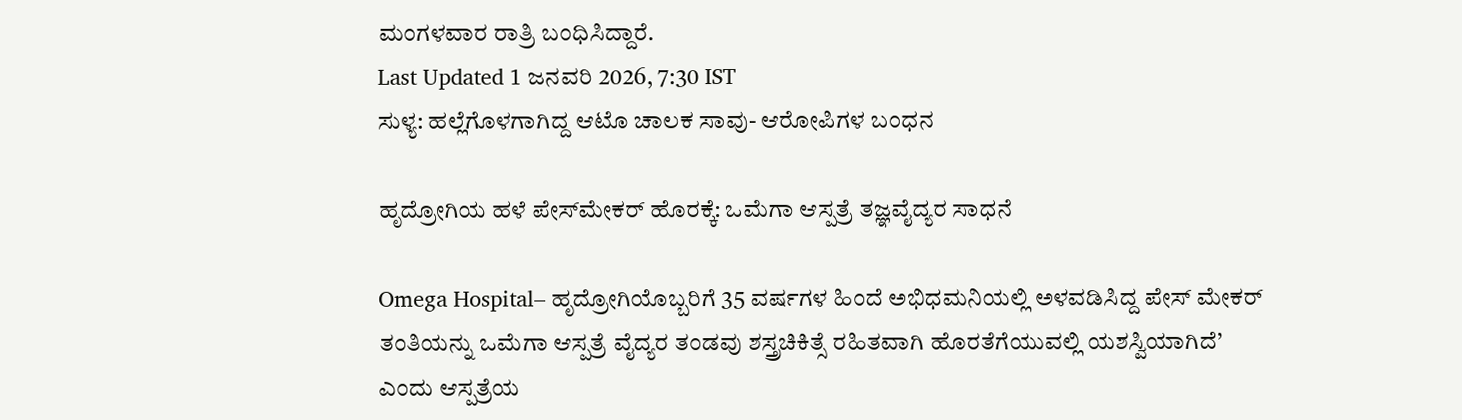ಮಂಗಳವಾರ ರಾತ್ರಿ ಬಂಧಿಸಿದ್ದಾರೆ.
Last Updated 1 ಜನವರಿ 2026, 7:30 IST
ಸುಳ್ಯ: ಹಲ್ಲೆಗೊಳಗಾಗಿದ್ದ ಆಟೊ ಚಾಲಕ ಸಾವು- ಆರೋಪಿಗಳ ಬಂಧನ

ಹೃದ್ರೋಗಿಯ ಹಳೆ ಪೇಸ್‌ಮೇಕರ್ ಹೊರಕ್ಕೆ: ಒಮೆಗಾ ಆಸ್ಪತ್ರೆ ತಜ್ಞವೈದ್ಯರ ಸಾಧನೆ

Omega Hospital– ಹೃದ್ರೋಗಿಯೊಬ್ಬರಿಗೆ 35 ವರ್ಷಗಳ ಹಿಂದೆ ಅಭಿಧಮನಿಯಲ್ಲಿ ಅಳವಡಿಸಿದ್ದ ಪೇಸ್ ಮೇಕರ್ ತಂತಿಯನ್ನು ಒಮೆಗಾ ಆಸ್ಪತ್ರೆ ವೈದ್ಯರ ತಂಡವು ಶಸ್ತ್ರಚಿಕಿತ್ಸೆ ರಹಿತವಾಗಿ ಹೊರತೆಗೆಯುವಲ್ಲಿ ಯಶಸ್ವಿಯಾಗಿದೆ’ ಎಂದು ಆಸ್ಪತ್ರೆಯ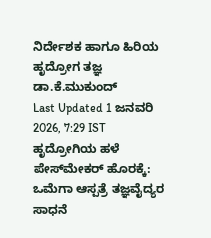ನಿರ್ದೇಶಕ ಹಾಗೂ ಹಿರಿಯ ಹೃದ್ರೋಗ ತಜ್ಞ ಡಾ.ಕೆ.ಮುಕುಂದ್
Last Updated 1 ಜನವರಿ 2026, 7:29 IST
ಹೃದ್ರೋಗಿಯ ಹಳೆ ಪೇಸ್‌ಮೇಕರ್ ಹೊರಕ್ಕೆ: ಒಮೆಗಾ ಆಸ್ಪತ್ರೆ ತಜ್ಞವೈದ್ಯರ ಸಾಧನೆ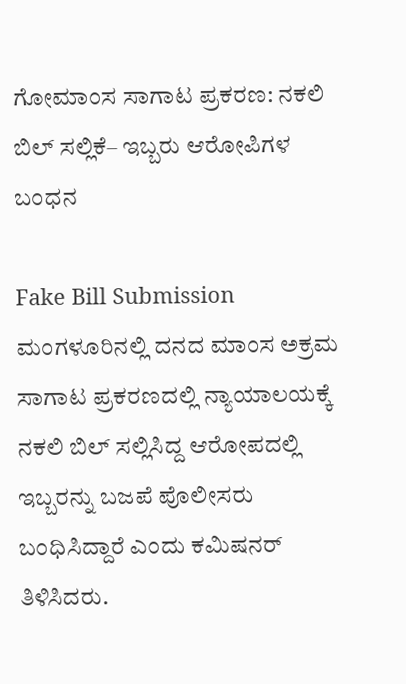ಗೋಮಾಂಸ ಸಾಗಾಟ ಪ್ರಕರಣ: ನಕಲಿ ಬಿಲ್ ಸಲ್ಲಿಕೆ– ಇಬ್ಬರು ಆರೋಪಿಗಳ ಬಂಧನ

Fake Bill Submission ಮಂಗಳೂರಿನಲ್ಲಿ ದನದ ಮಾಂಸ ಅಕ್ರಮ ಸಾಗಾಟ ಪ್ರಕರಣದಲ್ಲಿ ನ್ಯಾಯಾಲಯಕ್ಕೆ ನಕಲಿ ಬಿಲ್ ಸಲ್ಲಿಸಿದ್ದ ಆರೋಪದಲ್ಲಿ ಇಬ್ಬರನ್ನು ಬಜಪೆ ಪೊಲೀಸರು ಬಂಧಿಸಿದ್ದಾರೆ ಎಂದು ಕಮಿಷನರ್ ತಿಳಿಸಿದರು.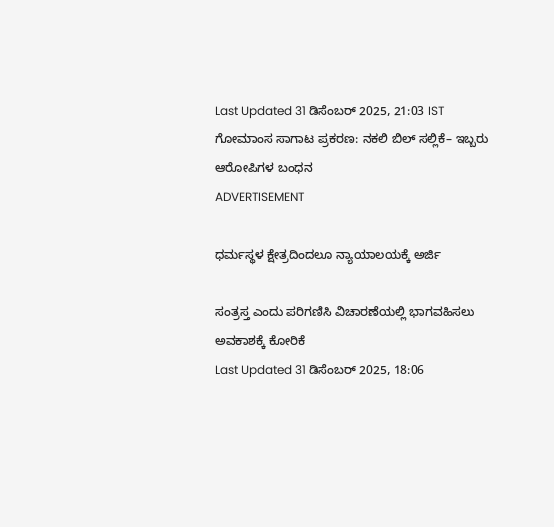Last Updated 31 ಡಿಸೆಂಬರ್ 2025, 21:03 IST
ಗೋಮಾಂಸ ಸಾಗಾಟ ಪ್ರಕರಣ: ನಕಲಿ ಬಿಲ್ ಸಲ್ಲಿಕೆ– ಇಬ್ಬರು ಆರೋಪಿಗಳ ಬಂಧನ
ADVERTISEMENT

ಧರ್ಮಸ್ಥಳ ಕ್ಷೇತ್ರದಿಂದಲೂ ನ್ಯಾಯಾಲಯಕ್ಕೆ ಅರ್ಜಿ

ಸಂತ್ರಸ್ತ ಎಂದು ಪರಿಗಣಿಸಿ ವಿಚಾರಣೆಯಲ್ಲಿ ಭಾಗವಹಿಸಲು ಅವಕಾಶಕ್ಕೆ ಕೋರಿಕೆ
Last Updated 31 ಡಿಸೆಂಬರ್ 2025, 18:06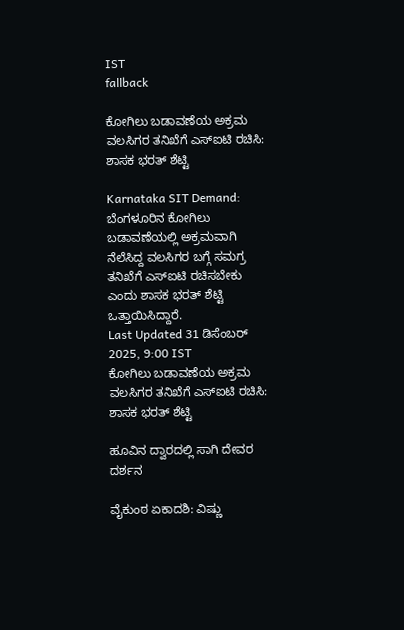IST
fallback

ಕೋಗಿಲು ಬಡಾವಣೆಯ ಅಕ್ರಮ ವಲಸಿಗರ ತನಿಖೆಗೆ ಎಸ್‌ಐಟಿ ರಚಿಸಿ: ಶಾಸಕ ಭರತ್ ಶೆಟ್ಟಿ

Karnataka SIT Demand: ಬೆಂಗಳೂರಿನ ಕೋಗಿಲು ಬಡಾವಣೆಯಲ್ಲಿ ಅಕ್ರಮವಾಗಿ ನೆಲೆಸಿದ್ದ ವಲಸಿಗರ ಬಗ್ಗೆ ಸಮಗ್ರ ತನಿಖೆಗೆ ಎಸ್‌ಐಟಿ ರಚಿಸಬೇಕು ಎಂದು ಶಾಸಕ ಭರತ್ ಶೆಟ್ಟಿ ಒತ್ತಾಯಿಸಿದ್ದಾರೆ.
Last Updated 31 ಡಿಸೆಂಬರ್ 2025, 9:00 IST
ಕೋಗಿಲು ಬಡಾವಣೆಯ ಅಕ್ರಮ ವಲಸಿಗರ ತನಿಖೆಗೆ ಎಸ್‌ಐಟಿ ರಚಿಸಿ: ಶಾಸಕ ಭರತ್ ಶೆಟ್ಟಿ

ಹೂವಿನ ದ್ವಾರದಲ್ಲಿ ಸಾಗಿ ದೇವರ ದರ್ಶನ

ವೈಕುಂಠ ಏಕಾದಶಿ: ವಿಷ್ಣು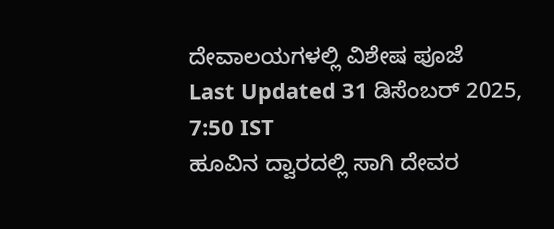ದೇವಾಲಯಗಳಲ್ಲಿ ವಿಶೇಷ ಪೂಜೆ
Last Updated 31 ಡಿಸೆಂಬರ್ 2025, 7:50 IST
ಹೂವಿನ ದ್ವಾರದಲ್ಲಿ ಸಾಗಿ ದೇವರ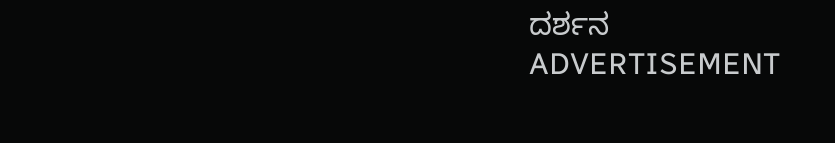ದರ್ಶನ
ADVERTISEMENT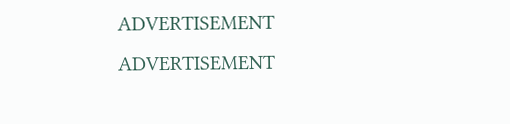ADVERTISEMENT
ADVERTISEMENT